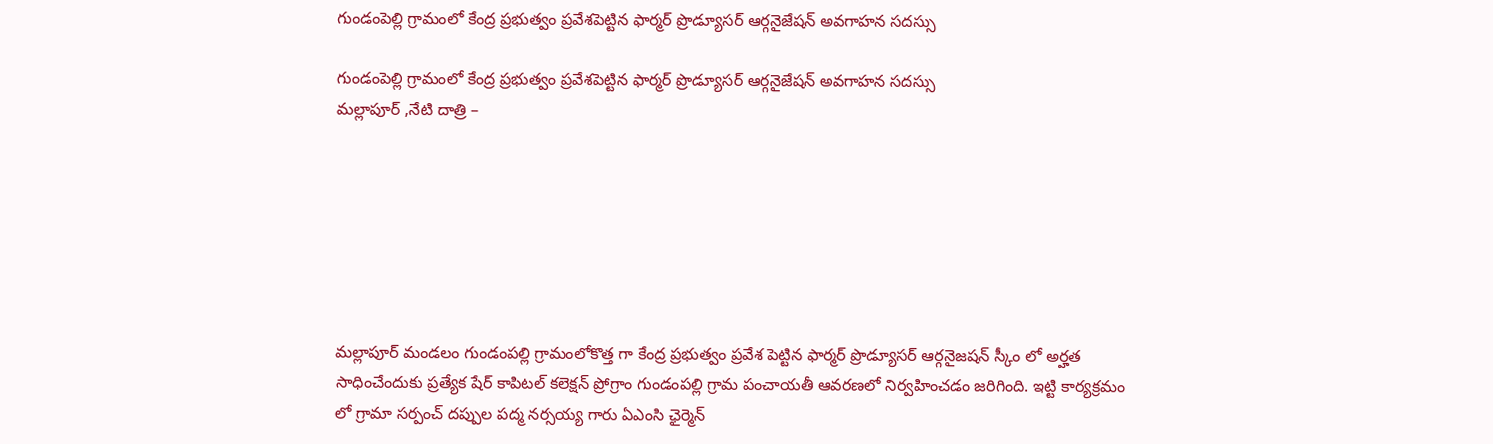గుండంపెల్లి గ్రామంలో కేంద్ర ప్రభుత్వం ప్రవేశపెట్టిన ఫార్మర్ ప్రొడ్యూసర్ ఆర్గనైజేషన్ అవగాహన సదస్సు

గుండంపెల్లి గ్రామంలో కేంద్ర ప్రభుత్వం ప్రవేశపెట్టిన ఫార్మర్ ప్రొడ్యూసర్ ఆర్గనైజేషన్ అవగాహన సదస్సు
మల్లాపూర్ ,నేటి దాత్రి –







మల్లాపూర్ మండలం గుండంపల్లి గ్రామంలోకొత్త గా కేంద్ర ప్రభుత్వం ప్రవేశ పెట్టిన ఫార్మర్ ప్రొడ్యూసర్ ఆర్గనైజషన్ స్కీం లో అర్హత సాధించేందుకు ప్రత్యేక షేర్ కాపిటల్ కలెక్షన్ ప్రోగ్రాం గుండంపల్లి గ్రామ పంచాయతీ ఆవరణలో నిర్వహించడం జరిగింది. ఇట్టి కార్యక్రమం లో గ్రామా సర్పంచ్ దప్పుల పద్మ నర్సయ్య గారు ఏఎంసి ఛైర్మెన్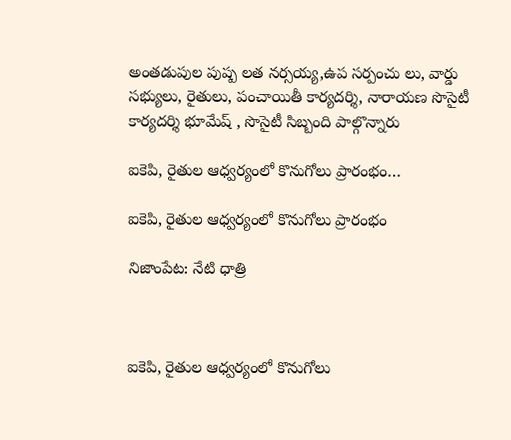అంతడుపుల పుష్ప లత నర్సయ్య,ఉప సర్పంచు లు, వార్డు సభ్యులు, రైతులు, పంచాయితీ కార్యదర్శి, నారాయణ సొసైటీ కార్యదర్శి భూమేష్ , సొసైటీ సిబ్బంది పాల్గొన్నారు

ఐకెపి, రైతుల ఆధ్వర్యంలో కొనుగోలు ప్రారంభం…

ఐకెపి, రైతుల ఆధ్వర్యంలో కొనుగోలు ప్రారంభం

నిజాంపేట: నేటి ధాత్రి



ఐకెపి, రైతుల ఆధ్వర్యంలో కొనుగోలు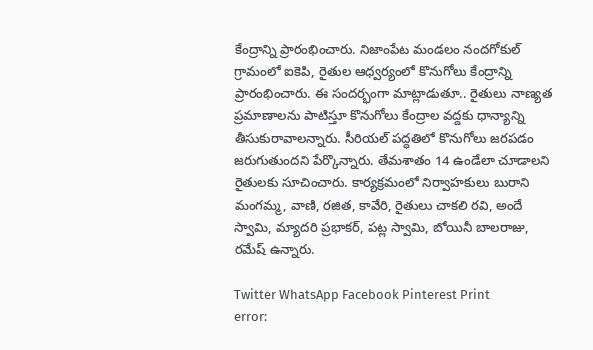కేంద్రాన్ని ప్రారంభించారు. నిజాంపేట మండలం నందగోకుల్ గ్రామంలో ఐకెపి, రైతుల ఆధ్వర్యంలో కొనుగోలు కేంద్రాన్ని ప్రారంభించారు. ఈ సందర్భంగా మాట్లాడుతూ.. రైతులు నాణ్యత ప్రమాణాలను పాటిస్తూ కొనుగోలు కేంద్రాల వద్దకు ధాన్యాన్ని తీసుకురావాలన్నారు. సీరియల్ పద్ధతిలో కొనుగోలు జరపడం జరుగుతుందని పేర్కొన్నారు. తేమశాతం 14 ఉండేలా చూడాలని రైతులకు సూచించారు. కార్యక్రమంలో నిర్వాహకులు బురాని మంగమ్మ, వాణి, రజిత, కావేరి, రైతులు చాకలి రవి, అందే స్వామి, మ్యాదరి ప్రభాకర్, పట్ల స్వామి, బోయినీ బాలరాజు, రమేష్ ఉన్నారు.

Twitter WhatsApp Facebook Pinterest Print
error: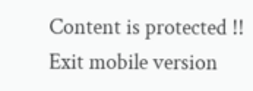Content is protected !!
Exit mobile version